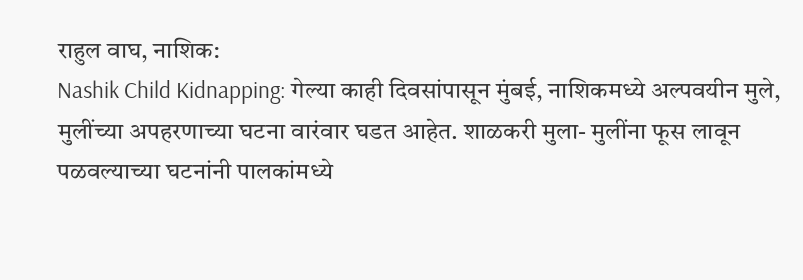राहुल वाघ, नाशिक:
Nashik Child Kidnapping: गेल्या काही दिवसांपासून मुंबई, नाशिकमध्ये अल्पवयीन मुले, मुलींच्या अपहरणाच्या घटना वारंवार घडत आहेत. शाळकरी मुला- मुलींना फूस लावून पळवल्याच्या घटनांनी पालकांमध्ये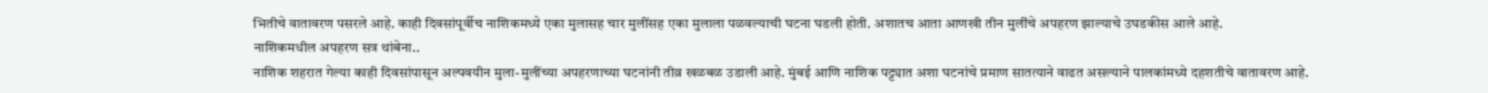भितीचे वातावरण पसरले आहे. काही दिवसांपूर्वीच नाशिकमध्ये एका मुलासह चार मुलींसह एका मुलाला पळवल्याची घटना घडली होती. अशातच आता आणखी तीन मुलींचे अपहरण झाल्याचे उघडकीस आले आहे.
नाशिकमधील अपहरण सत्र थांबेना..
नाशिक शहरात गेल्या काही दिवसांपासून अल्पवयीन मुला-मुलींच्या अपहरणाच्या घटनांनी तीव्र खळबळ उडाली आहे. मुंबई आणि नाशिक पट्ट्यात अशा घटनांचे प्रमाण सातत्याने वाढत असल्याने पालकांमध्ये दहशतीचे वातावरण आहे.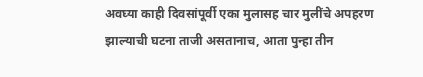अवघ्या काही दिवसांपूर्वी एका मुलासह चार मुलींचे अपहरण झाल्याची घटना ताजी असतानाच, आता पुन्हा तीन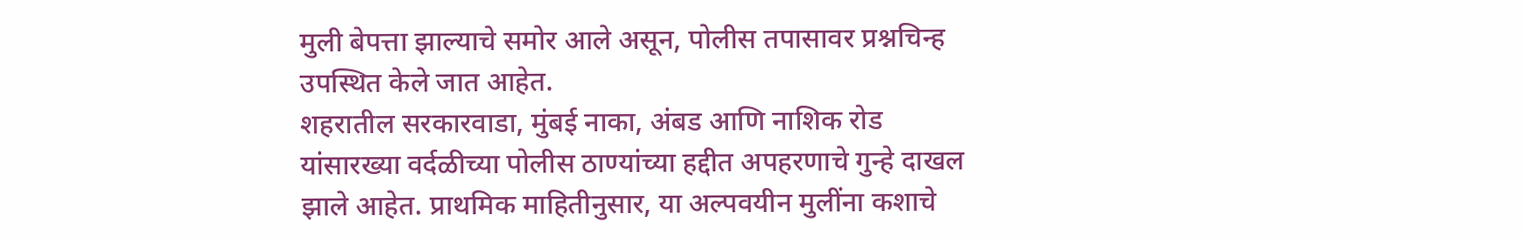मुली बेपत्ता झाल्याचे समोर आले असून, पोलीस तपासावर प्रश्नचिन्ह उपस्थित केले जात आहेत.
शहरातील सरकारवाडा, मुंबई नाका, अंबड आणि नाशिक रोड यांसारख्या वर्दळीच्या पोलीस ठाण्यांच्या हद्दीत अपहरणाचे गुन्हे दाखल झाले आहेत. प्राथमिक माहितीनुसार, या अल्पवयीन मुलींना कशाचे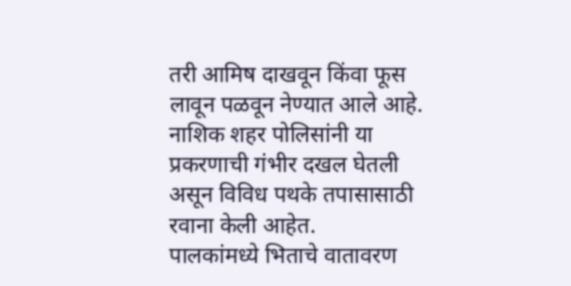तरी आमिष दाखवून किंवा फूस लावून पळवून नेण्यात आले आहे. नाशिक शहर पोलिसांनी या प्रकरणाची गंभीर दखल घेतली असून विविध पथके तपासासाठी रवाना केली आहेत.
पालकांमध्ये भिताचे वातावरण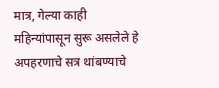मात्र, गेल्या काही महिन्यांपासून सुरू असलेले हे अपहरणाचे सत्र थांबण्याचे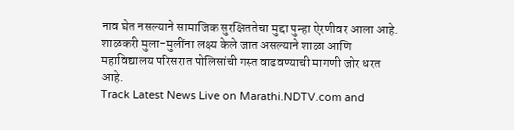नाव घेत नसल्याने सामाजिक सुरक्षिततेचा मुद्दा पुन्हा ऐरणीवर आला आहे.
शाळकरी मुला-मुलींना लक्ष्य केले जात असल्याने शाळा आणि महाविद्यालय परिसरात पोलिसांची गस्त वाढवण्याची मागणी जोर धरत आहे.
Track Latest News Live on Marathi.NDTV.com and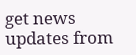get news updates from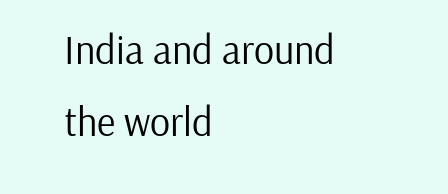India and around the world